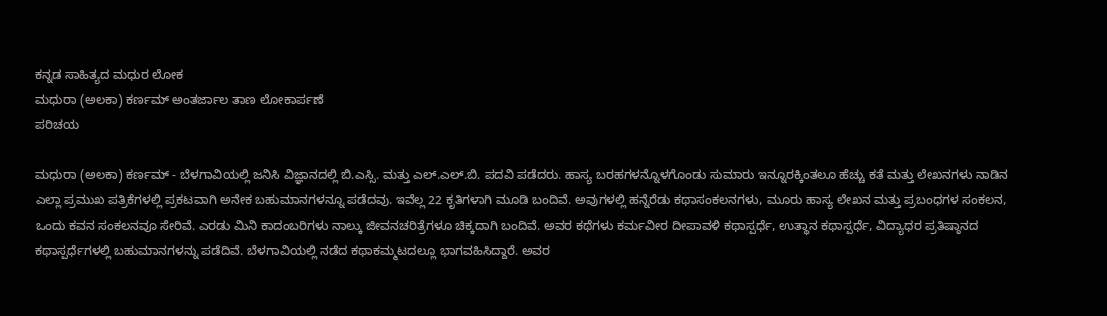ಕನ್ನಡ ಸಾಹಿತ್ಯದ ಮಧುರ ಲೋಕ
ಮಧುರಾ (ಅಲಕಾ) ಕರ್ಣಮ್ ಅಂತರ್ಜಾಲ ತಾಣ ಲೋಕಾರ್ಪಣೆ
ಪರಿಚಯ

ಮಧುರಾ (ಅಲಕಾ) ಕರ್ಣಮ್ - ಬೆಳಗಾವಿಯಲ್ಲಿ ಜನಿಸಿ ವಿಜ್ಞಾನದಲ್ಲಿ ಬಿ.ಎಸ್ಸಿ. ಮತ್ತು ಎಲ್.ಎಲ್.ಬಿ. ಪದವಿ ಪಡೆದರು. ಹಾಸ್ಯ ಬರಹಗಳನ್ನೊಳಗೊಂಡು ಸುಮಾರು ಇನ್ನೂರಕ್ಕಿಂತಲೂ ಹೆಚ್ಚು ಕತೆ ಮತ್ತು ಲೇಖನಗಳು ನಾಡಿನ ಎಲ್ಲಾ ಪ್ರಮುಖ ಪತ್ರಿಕೆಗಳಲ್ಲಿ ಪ್ರಕಟವಾಗಿ ಅನೇಕ ಬಹುಮಾನಗಳನ್ನೂ ಪಡೆದವು. ಇವೆಲ್ಲ 22 ಕೃತಿಗಳಾಗಿ ಮೂಡಿ ಬಂದಿವೆ. ಅವುಗಳಲ್ಲಿ ಹನ್ನೆರೆಡು ಕಥಾಸಂಕಲನಗಳು, ಮೂರು ಹಾಸ್ಯ ಲೇಖನ ಮತ್ತು ಪ್ರಬಂಧಗಳ ಸಂಕಲನ, ಒಂದು ಕವನ ಸಂಕಲನವೂ ಸೇರಿವೆ. ಎರಡು ಮಿನಿ ಕಾದಂಬರಿಗಳು ನಾಲ್ಕು ಜೀವನಚರಿತ್ರೆಗಳೂ ಚಿಕ್ಕದಾಗಿ ಬಂದಿವೆ. ಅವರ ಕಥೆಗಳು ಕರ್ಮವೀರ ದೀಪಾವಳಿ ಕಥಾಸ್ಪರ್ಧೆ, ಉತ್ಥಾನ ಕಥಾಸ್ಪರ್ಧೆ, ವಿದ್ಯಾಧರ ಪ್ರತಿಷ್ಠಾನದ ಕಥಾಸ್ಪರ್ಧೆಗಳಲ್ಲಿ ಬಹುಮಾನಗಳನ್ನು ಪಡೆದಿವೆ. ಬೆಳಗಾವಿಯಲ್ಲಿ ನಡೆದ ಕಥಾಕಮ್ಮಟದಲ್ಲೂ ಭಾಗವಹಿಸಿದ್ದಾರೆ. ಅವರ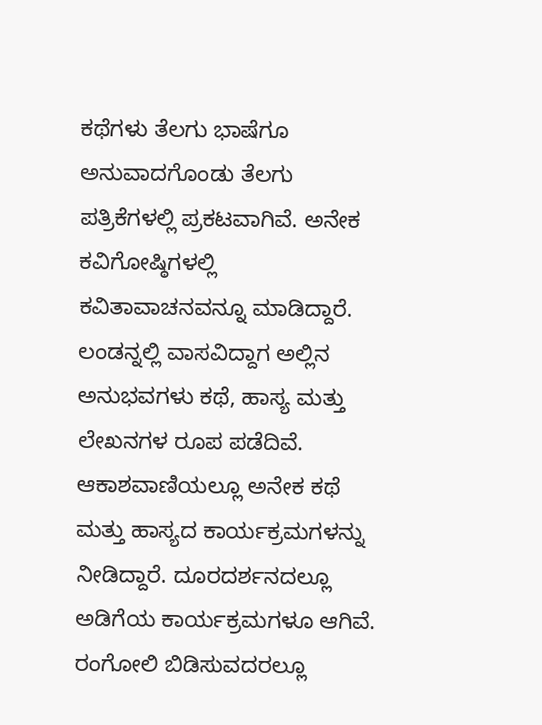ಕಥೆಗಳು ತೆಲಗು ಭಾಷೆಗೂ ಅನುವಾದಗೊಂಡು ತೆಲಗು ಪತ್ರಿಕೆಗಳಲ್ಲಿ ಪ್ರಕಟವಾಗಿವೆ. ಅನೇಕ ಕವಿಗೋಷ್ಠಿಗಳಲ್ಲಿ ಕವಿತಾವಾಚನವನ್ನೂ ಮಾಡಿದ್ದಾರೆ. ಲಂಡನ್ನಲ್ಲಿ ವಾಸವಿದ್ದಾಗ ಅಲ್ಲಿನ ಅನುಭವಗಳು ಕಥೆ, ಹಾಸ್ಯ ಮತ್ತು ಲೇಖನಗಳ ರೂಪ ಪಡೆದಿವೆ. ಆಕಾಶವಾಣಿಯಲ್ಲೂ ಅನೇಕ ಕಥೆ ಮತ್ತು ಹಾಸ್ಯದ ಕಾರ್ಯಕ್ರಮಗಳನ್ನು ನೀಡಿದ್ದಾರೆ. ದೂರದರ್ಶನದಲ್ಲೂ ಅಡಿಗೆಯ ಕಾರ್ಯಕ್ರಮಗಳೂ ಆಗಿವೆ. ರಂಗೋಲಿ ಬಿಡಿಸುವದರಲ್ಲೂ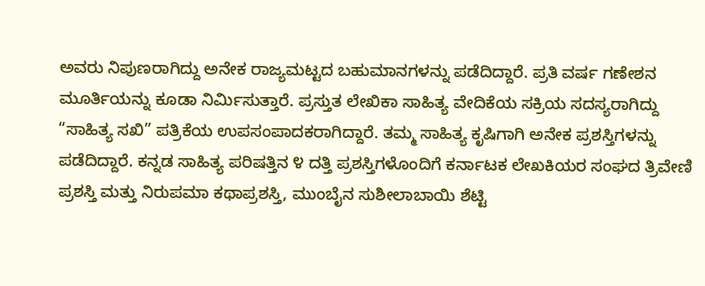ಅವರು ನಿಪುಣರಾಗಿದ್ದು ಅನೇಕ ರಾಜ್ಯಮಟ್ಟದ ಬಹುಮಾನಗಳನ್ನು ಪಡೆದಿದ್ದಾರೆ. ಪ್ರತಿ ವರ್ಷ ಗಣೇಶನ ಮೂರ್ತಿಯನ್ನು ಕೂಡಾ ನಿರ್ಮಿಸುತ್ತಾರೆ. ಪ್ರಸ್ತುತ ಲೇಖಿಕಾ ಸಾಹಿತ್ಯ ವೇದಿಕೆಯ ಸಕ್ರಿಯ ಸದಸ್ಯರಾಗಿದ್ದು “ಸಾಹಿತ್ಯ ಸಖಿ” ಪತ್ರಿಕೆಯ ಉಪಸಂಪಾದಕರಾಗಿದ್ದಾರೆ. ತಮ್ಮ ಸಾಹಿತ್ಯ ಕೃಷಿಗಾಗಿ ಅನೇಕ ಪ್ರಶಸ್ತಿಗಳನ್ನು ಪಡೆದಿದ್ದಾರೆ. ಕನ್ನಡ ಸಾಹಿತ್ಯ ಪರಿಷತ್ತಿನ ೪ ದತ್ತಿ ಪ್ರಶಸ್ತಿಗಳೊಂದಿಗೆ ಕರ್ನಾಟಕ ಲೇಖಕಿಯರ ಸಂಘದ ತ್ರಿವೇಣಿ ಪ್ರಶಸ್ತಿ ಮತ್ತು ನಿರುಪಮಾ ಕಥಾಪ್ರಶಸ್ತಿ, ಮುಂಬೈನ ಸುಶೀಲಾಬಾಯಿ ಶೆಟ್ಟಿ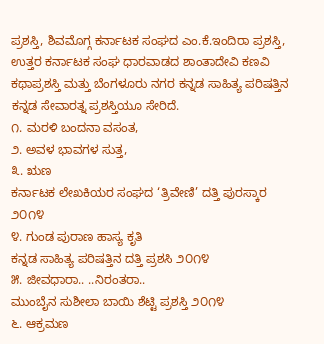ಪ್ರಶಸ್ತಿ, ಶಿವಮೊಗ್ಗ ಕರ್ನಾಟಕ ಸಂಘದ ಎಂ.ಕೆ.ಇಂದಿರಾ ಪ್ರಶಸ್ತಿ, ಉತ್ತರ ಕರ್ನಾಟಕ ಸಂಘ ಧಾರವಾಡದ ಶಾಂತಾದೇವಿ ಕಣವಿ ಕಥಾಪ್ರಶಸ್ತಿ ಮತ್ತು ಬೆಂಗಳೂರು ನಗರ ಕನ್ನಡ ಸಾಹಿತ್ಯ ಪರಿಷತ್ತಿನ ಕನ್ನಡ ಸೇವಾರತ್ನ ಪ್ರಶಸ್ತಿಯೂ ಸೇರಿದೆ.
೧. ಮರಳಿ ಬಂದನಾ ವಸಂತ,
೨. ಅವಳ ಭಾವಗಳ ಸುತ್ತ,
೩. ಋಣ
ಕರ್ನಾಟಕ ಲೇಖಕಿಯರ ಸಂಘದ ‘ತ್ರಿವೇಣಿ’ ದತ್ತಿ ಪುರಸ್ಕಾರ ೨೦೧೪
೪. ಗುಂಡ ಪುರಾಣ ಹಾಸ್ಯ ಕೃತಿ
ಕನ್ನಡ ಸಾಹಿತ್ಯ ಪರಿಷತ್ತಿನ ದತ್ತಿ ಪ್ರಶಸಿ ೨೦೧೪
೫. ಜೀವಧಾರಾ.. ..ನಿರಂತರಾ..
ಮುಂಬೈನ ಸುಶೀಲಾ ಬಾಯಿ ಶೆಟ್ಟಿ ಪ್ರಶಸ್ತಿ ೨೦೧೪
೬. ಆಕ್ರಮಣ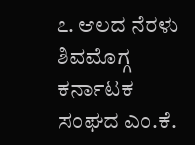೭. ಆಲದ ನೆರಳು
ಶಿವಮೊಗ್ಗ ಕರ್ನಾಟಕ ಸಂಘದ ಎಂ.ಕೆ.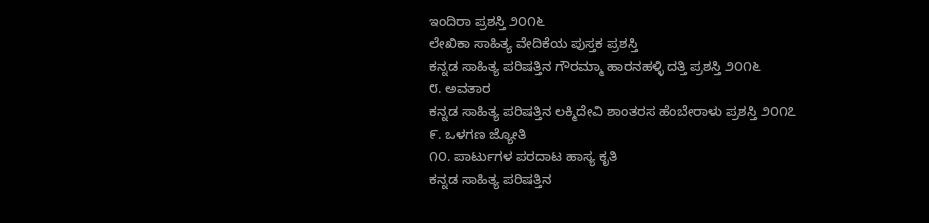ಇಂದಿರಾ ಪ್ರಶಸ್ತಿ ೨೦೧೬
ಲೇಖಿಕಾ ಸಾಹಿತ್ಯ ವೇದಿಕೆಯ ಪುಸ್ತಕ ಪ್ರಶಸ್ತಿ
ಕನ್ನಡ ಸಾಹಿತ್ಯ ಪರಿಷತ್ತಿನ ಗೌರಮ್ಮಾ ಹಾರನಹಳ್ಳಿ ದತ್ತಿ ಪ್ರಶಸ್ತಿ ೨೦೧೬
೮. ಅವತಾರ
ಕನ್ನಡ ಸಾಹಿತ್ಯ ಪರಿಷತ್ತಿನ ಲಕ್ಮಿದೇವಿ ಶಾಂತರಸ ಹೆಂಬೇರಾಳು ಪ್ರಶಸ್ತಿ ೨೦೧೭
೯. ಒಳಗಣ ಜ್ಯೋತಿ
೧೦. ಪಾರ್ಟುಗಳ ಪರದಾಟ ಹಾಸ್ಯ ಕೃತಿ
ಕನ್ನಡ ಸಾಹಿತ್ಯ ಪರಿಷತ್ತಿನ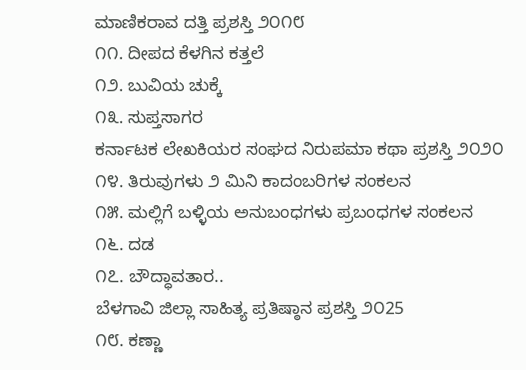ಮಾಣಿಕರಾವ ದತ್ತಿ ಪ್ರಶಸ್ತಿ ೨೦೧೮
೧೧. ದೀಪದ ಕೆಳಗಿನ ಕತ್ತಲೆ
೧೨. ಬುವಿಯ ಚುಕ್ಕೆ
೧೩. ಸುಪ್ತಸಾಗರ
ಕರ್ನಾಟಕ ಲೇಖಕಿಯರ ಸಂಘದ ನಿರುಪಮಾ ಕಥಾ ಪ್ರಶಸ್ತಿ ೨೦೨೦
೧೪. ತಿರುವುಗಳು ೨ ಮಿನಿ ಕಾದಂಬರಿಗಳ ಸಂಕಲನ
೧೫. ಮಲ್ಲಿಗೆ ಬಳ್ಳಿಯ ಅನುಬಂಧಗಳು ಪ್ರಬಂಧಗಳ ಸಂಕಲನ
೧೬. ದಡ
೧೭. ಬೌದ್ಧಾವತಾರ..
ಬೆಳಗಾವಿ ಜಿಲ್ಲಾ ಸಾಹಿತ್ಯ ಪ್ರತಿಷ್ಠಾನ ಪ್ರಶಸ್ತಿ ೨೦25
೧೮. ಕಣ್ಣಾ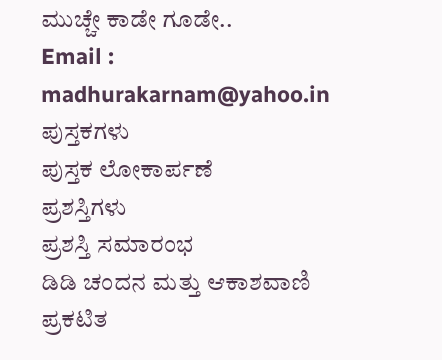ಮುಚ್ಚೇ ಕಾಡೇ ಗೂಡೇ..
Email : madhurakarnam@yahoo.in
ಪುಸ್ತಕಗಳು
ಪುಸ್ತಕ ಲೋಕಾರ್ಪಣೆ
ಪ್ರಶಸ್ತಿಗಳು
ಪ್ರಶಸ್ತಿ ಸಮಾರಂಭ
ಡಿಡಿ ಚಂದನ ಮತ್ತು ಆಕಾಶವಾಣಿ
ಪ್ರಕಟಿತ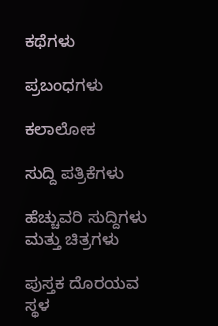ಕಥೆಗಳು

ಪ್ರಬಂಧಗಳು

ಕಲಾಲೋಕ

ಸುದ್ದಿ ಪತ್ರಿಕೆಗಳು

ಹೆಚ್ಚುವರಿ ಸುದ್ದಿಗಳು ಮತ್ತು ಚಿತ್ರಗಳು

ಪುಸ್ತಕ ದೊರಯವ ಸ್ಥಳ